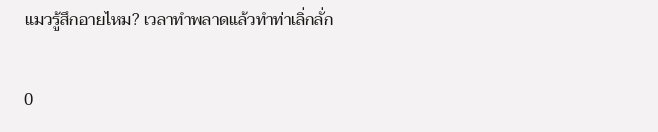แมวรู้สึกอายไหม? เวลาทำพลาดแล้วทำท่าเลิ่กลั่ก

0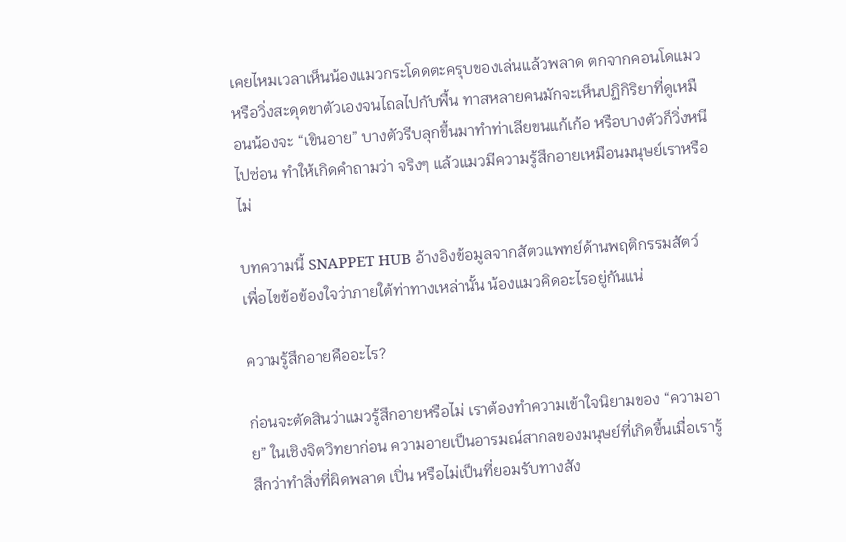เคยไหมเวลาเห็นน้องแมวกระโดดตะครุบของเล่นแล้วพลาด ตกจากคอนโดแมว หรือวิ่งสะดุดขาตัวเองจนไถลไปกับพื้น ทาสหลายคนมักจะเห็นปฏิกิริยาที่ดูเหมือนน้องจะ “เขินอาย” บางตัวรีบลุกขึ้นมาทำท่าเลียขนแก้เก้อ หรือบางตัวก็วิ่งหนีไปซ่อน ทำให้เกิดคำถามว่า จริงๆ แล้วแมวมีความรู้สึกอายเหมือนมนุษย์เราหรือไม่

บทความนี้ SNAPPET HUB อ้างอิงข้อมูลจากสัตวแพทย์ด้านพฤติกรรมสัตว์ เพื่อไขข้อข้องใจว่าภายใต้ท่าทางเหล่านั้น น้องแมวคิดอะไรอยู่กันแน่

ความรู้สึกอายคืออะไร?

ก่อนจะตัดสินว่าแมวรู้สึกอายหรือไม่ เราต้องทำความเข้าใจนิยามของ “ความอาย” ในเชิงจิตวิทยาก่อน ความอายเป็นอารมณ์สากลของมนุษย์ที่เกิดขึ้นเมื่อเรารู้สึกว่าทำสิ่งที่ผิดพลาด เปิ่น หรือไม่เป็นที่ยอมรับทางสัง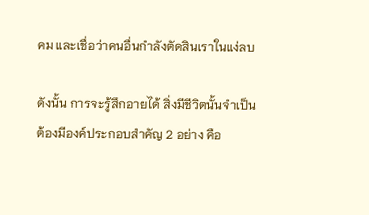คม และเชื่อว่าคนอื่นกำลังตัดสินเราในแง่ลบ

ดังนั้น การจะรู้สึกอายได้ สิ่งมีชีวิตนั้นจำเป็นต้องมีองค์ประกอบสำคัญ 2 อย่าง คือ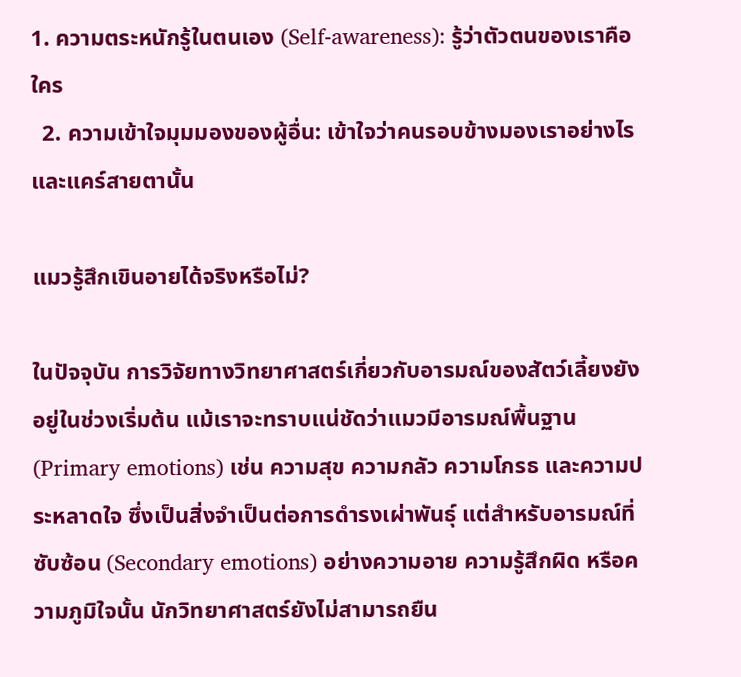1. ความตระหนักรู้ในตนเอง (Self-awareness): รู้ว่าตัวตนของเราคือใคร
  2. ความเข้าใจมุมมองของผู้อื่น: เข้าใจว่าคนรอบข้างมองเราอย่างไร และแคร์สายตานั้น

แมวรู้สึกเขินอายได้จริงหรือไม่?

ในปัจจุบัน การวิจัยทางวิทยาศาสตร์เกี่ยวกับอารมณ์ของสัตว์เลี้ยงยังอยู่ในช่วงเริ่มต้น แม้เราจะทราบแน่ชัดว่าแมวมีอารมณ์พื้นฐาน (Primary emotions) เช่น ความสุข ความกลัว ความโกรธ และความประหลาดใจ ซึ่งเป็นสิ่งจำเป็นต่อการดำรงเผ่าพันธุ์ แต่สำหรับอารมณ์ที่ซับซ้อน (Secondary emotions) อย่างความอาย ความรู้สึกผิด หรือความภูมิใจนั้น นักวิทยาศาสตร์ยังไม่สามารถยืน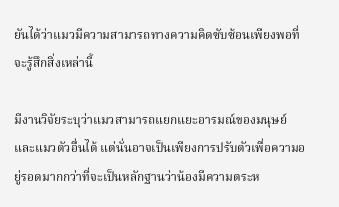ยันได้ว่าแมวมีความสามารถทางความคิดซับซ้อนเพียงพอที่จะรู้สึกสิ่งเหล่านี้

มีงานวิจัยระบุว่าแมวสามารถแยกแยะอารมณ์ของมนุษย์และแมวตัวอื่นได้ แต่นั่นอาจเป็นเพียงการปรับตัวเพื่อความอยู่รอดมากกว่าที่จะเป็นหลักฐานว่าน้องมีความตระห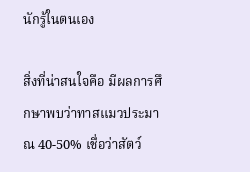นักรู้ในตนเอง

สิ่งที่น่าสนใจคือ มีผลการศึกษาพบว่าทาสแมวประมาณ 40-50% เชื่อว่าสัตว์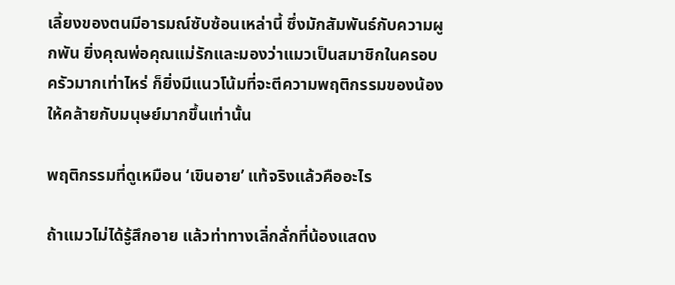เลี้ยงของตนมีอารมณ์ซับซ้อนเหล่านี้ ซึ่งมักสัมพันธ์กับความผูกพัน ยิ่งคุณพ่อคุณแม่รักและมองว่าแมวเป็นสมาชิกในครอบครัวมากเท่าไหร่ ก็ยิ่งมีแนวโน้มที่จะตีความพฤติกรรมของน้องให้คล้ายกับมนุษย์มากขึ้นเท่านั้น

พฤติกรรมที่ดูเหมือน ‘เขินอาย’ แท้จริงแล้วคืออะไร

ถ้าแมวไม่ได้รู้สึกอาย แล้วท่าทางเลิ่กลั่กที่น้องแสดง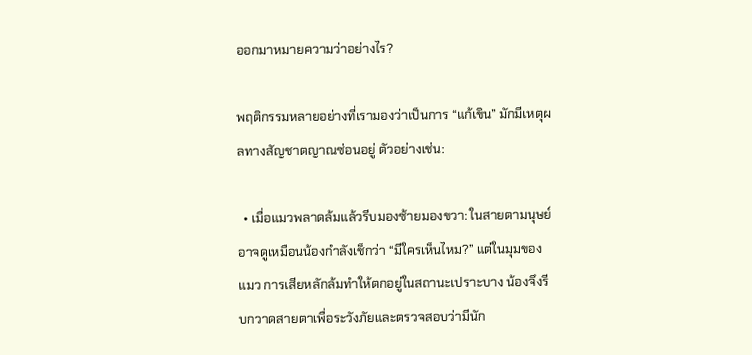ออกมาหมายความว่าอย่างไร?

พฤติกรรมหลายอย่างที่เรามองว่าเป็นการ “แก้เขิน” มักมีเหตุผลทางสัญชาตญาณซ่อนอยู่ ตัวอย่างเช่น:

  • เมื่อแมวพลาดล้มแล้วรีบมองซ้ายมองขวา: ในสายตามนุษย์อาจดูเหมือนน้องกำลังเช็กว่า “มีใครเห็นไหม?” แต่ในมุมของแมว การเสียหลักล้มทำให้ตกอยู่ในสถานะเปราะบาง น้องจึงรีบกวาดสายตาเพื่อระวังภัยและตรวจสอบว่ามีนัก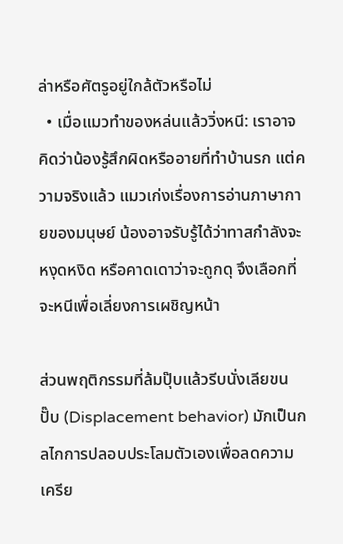ล่าหรือศัตรูอยู่ใกล้ตัวหรือไม่
  • เมื่อแมวทำของหล่นแล้ววิ่งหนี: เราอาจคิดว่าน้องรู้สึกผิดหรืออายที่ทำบ้านรก แต่ความจริงแล้ว แมวเก่งเรื่องการอ่านภาษากายของมนุษย์ น้องอาจรับรู้ได้ว่าทาสกำลังจะหงุดหงิด หรือคาดเดาว่าจะถูกดุ จึงเลือกที่จะหนีเพื่อเลี่ยงการเผชิญหน้า

ส่วนพฤติกรรมที่ล้มปุ๊บแล้วรีบนั่งเลียขนปั๊บ (Displacement behavior) มักเป็นกลไกการปลอบประโลมตัวเองเพื่อลดความเครีย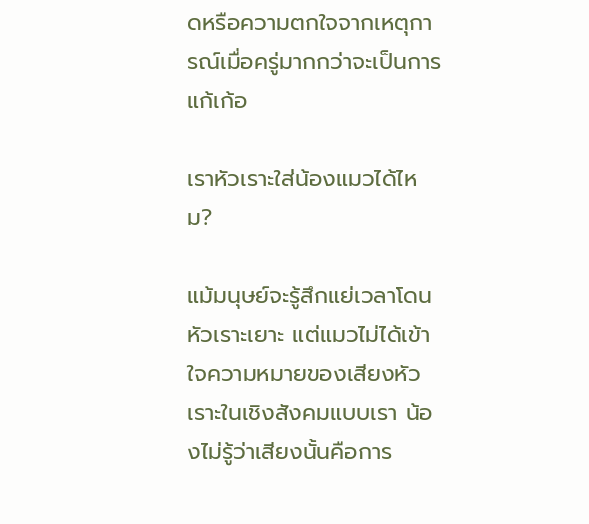ดหรือความตกใจจากเหตุการณ์เมื่อครู่มากกว่าจะเป็นการแก้เก้อ

เราหัวเราะใส่น้องแมวได้ไหม?

แม้มนุษย์จะรู้สึกแย่เวลาโดนหัวเราะเยาะ แต่แมวไม่ได้เข้าใจความหมายของเสียงหัวเราะในเชิงสังคมแบบเรา น้องไม่รู้ว่าเสียงนั้นคือการ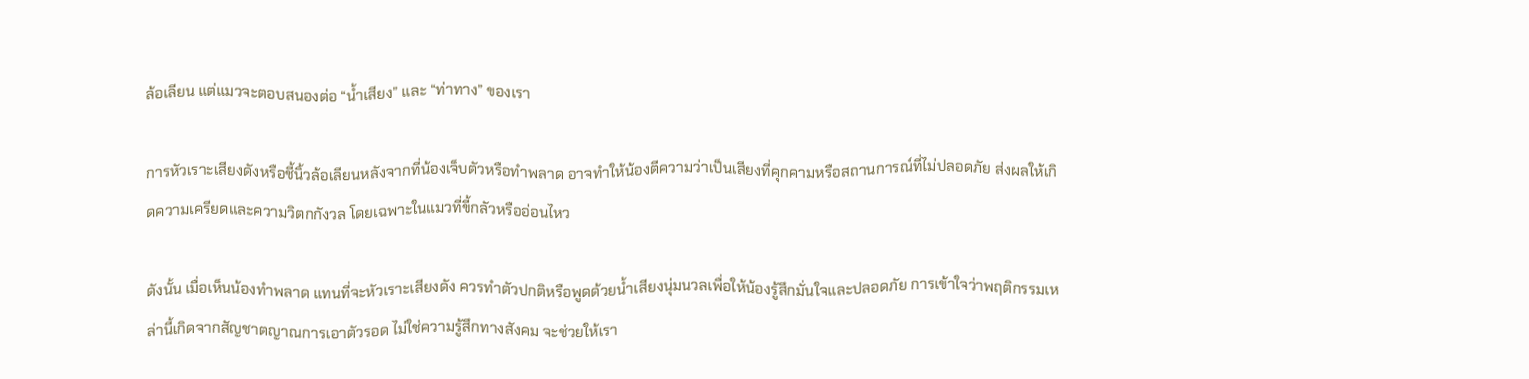ล้อเลียน แต่แมวจะตอบสนองต่อ “น้ำเสียง” และ “ท่าทาง” ของเรา

การหัวเราะเสียงดังหรือชี้นิ้วล้อเลียนหลังจากที่น้องเจ็บตัวหรือทำพลาด อาจทำให้น้องตีความว่าเป็นเสียงที่คุกคามหรือสถานการณ์ที่ไม่ปลอดภัย ส่งผลให้เกิดความเครียดและความวิตกกังวล โดยเฉพาะในแมวที่ขี้กลัวหรืออ่อนไหว

ดังนั้น เมื่อเห็นน้องทำพลาด แทนที่จะหัวเราะเสียงดัง ควรทำตัวปกติหรือพูดด้วยน้ำเสียงนุ่มนวลเพื่อให้น้องรู้สึกมั่นใจและปลอดภัย การเข้าใจว่าพฤติกรรมเหล่านี้เกิดจากสัญชาตญาณการเอาตัวรอด ไม่ใช่ความรู้สึกทางสังคม จะช่วยให้เรา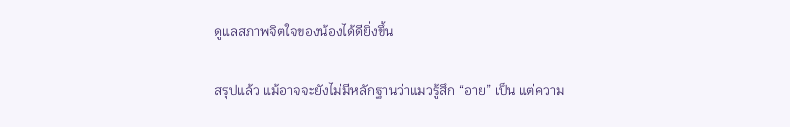ดูแลสภาพจิตใจของน้องได้ดียิ่งขึ้น

สรุปแล้ว แม้อาจจะยังไม่มีหลักฐานว่าแมวรู้สึก “อาย” เป็น แต่ความ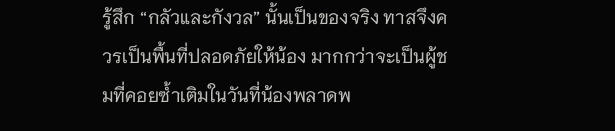รู้สึก “กลัวและกังวล” นั้นเป็นของจริง ทาสจึงควรเป็นพื้นที่ปลอดภัยให้น้อง มากกว่าจะเป็นผู้ชมที่คอยซ้ำเติมในวันที่น้องพลาดพ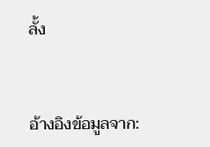ลั้ง


อ้างอิงข้อมูลจาก: